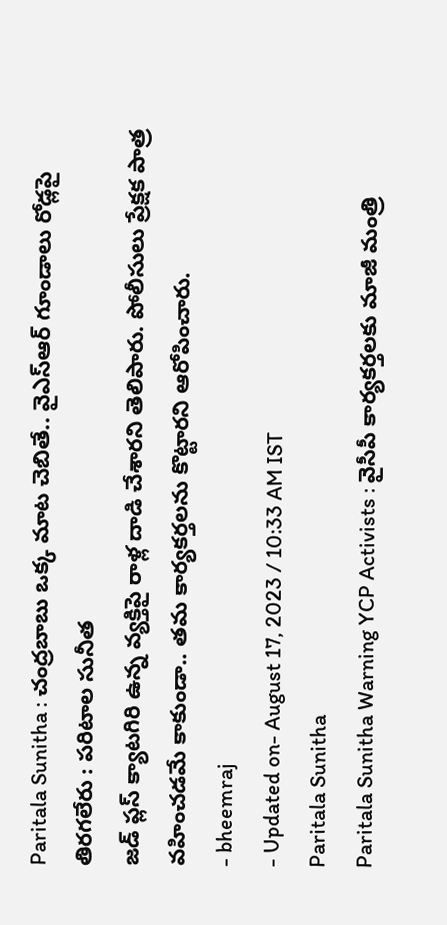Paritala Sunitha : చంద్రబాబు ఒక్క మాట చెబితే.. వైఎస్ఆర్ గూండాలు రోడ్లపై తిరగలేరు : పరిటాల సునీత
జడ్ ప్లస్ క్యాటగిరి ఉన్న వ్యక్తిపై రాళ్ల దాడి చేశారని తెలిపారు. పోలీసులు ప్రేక్షక పాత్ర వహించడమే కాకుండా.. తమ కార్యకర్తలను కొట్టారని ఆరోపించారు.
- bheemraj
- Updated on- August 17, 2023 / 10:33 AM IST
Paritala Sunitha
Paritala Sunitha Warning YCP Activists : వైసీపీ కార్యకర్తలకు మాజీ మంత్రి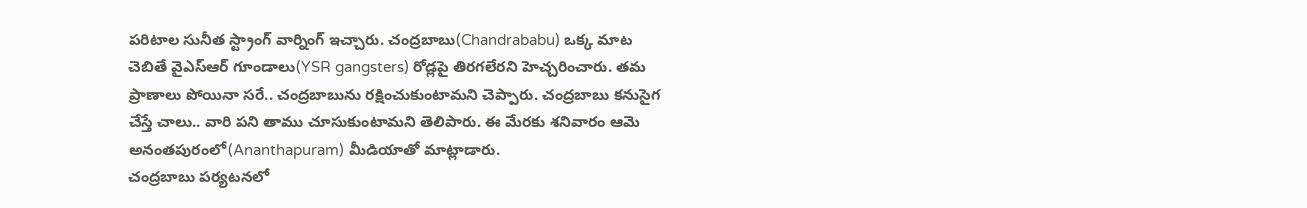పరిటాల సునీత స్ట్రాంగ్ వార్నింగ్ ఇచ్చారు. చంద్రబాబు(Chandrababu) ఒక్క మాట చెబితే వైఎస్ఆర్ గూండాలు(YSR gangsters) రోడ్లపై తిరగలేరని హెచ్చరించారు. తమ ప్రాణాలు పోయినా సరే.. చంద్రబాబును రక్షించుకుంటామని చెప్పారు. చంద్రబాబు కనుసైగ చేస్తే చాలు.. వారి పని తాము చూసుకుంటామని తెలిపారు. ఈ మేరకు శనివారం ఆమె అనంతపురంలో(Ananthapuram) మీడియాతో మాట్లాడారు.
చంద్రబాబు పర్యటనలో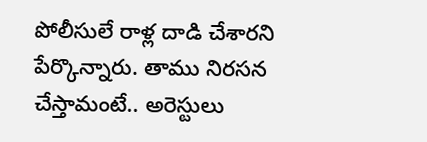పోలీసులే రాళ్ల దాడి చేశారని పేర్కొన్నారు. తాము నిరసన చేస్తామంటే.. అరెస్టులు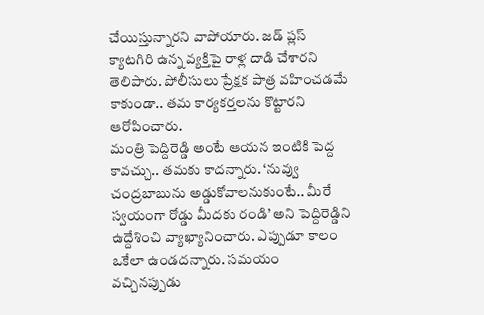చేయిస్తున్నారని వాపోయారు. జడ్ ప్లస్ క్యాటగిరి ఉన్న వ్యక్తిపై రాళ్ల దాడి చేశారని తెలిపారు. పోలీసులు ప్రేక్షక పాత్ర వహించడమే కాకుండా.. తమ కార్యకర్తలను కొట్టారని ఆరోపించారు.
మంత్రి పెద్దిరెడ్డి అంటే ఆయన ఇంటికి పెద్ద కావచ్చు.. తమకు కాదన్నారు. ‘నువ్వు చంద్రబాబును అడ్డుకోవాలనుకుంటే.. మీరే స్వయంగా రోడ్డు మీదకు రండి’ అని పెద్దిరెడ్డిని ఉద్దేశించి వ్యాఖ్యానించారు. ఎప్పుడూ కాలం ఒకేలా ఉండదన్నారు. సమయం వచ్చినప్పుడు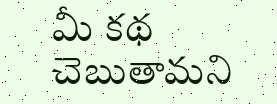మీ కథ చెబుతామని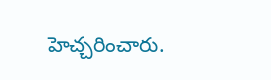హెచ్చరించారు.